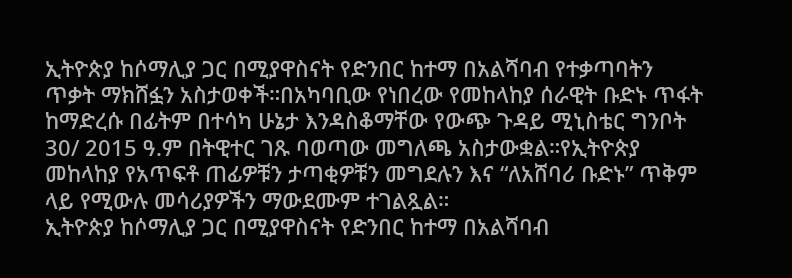ኢትዮጵያ ከሶማሊያ ጋር በሚያዋስናት የድንበር ከተማ በአልሻባብ የተቃጣባትን ጥቃት ማክሸፏን አስታወቀች።በአካባቢው የነበረው የመከላከያ ሰራዊት ቡድኑ ጥፋት ከማድረሱ በፊትም በተሳካ ሁኔታ እንዳስቆማቸው የውጭ ጉዳይ ሚኒስቴር ግንቦት 30/ 2015 ዓ.ም በትዊተር ገጹ ባወጣው መግለጫ አስታውቋል።የኢትዮጵያ መከላከያ የአጥፍቶ ጠፊዎቹን ታጣቂዎቹን መግደሉን እና “ለአሸባሪ ቡድኑ” ጥቅም ላይ የሚውሉ መሳሪያዎችን ማውደሙም ተገልጿል።
ኢትዮጵያ ከሶማሊያ ጋር በሚያዋስናት የድንበር ከተማ በአልሻባብ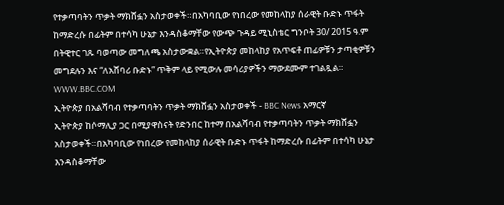የተቃጣባትን ጥቃት ማክሸፏን አስታወቀች።በአካባቢው የነበረው የመከላከያ ሰራዊት ቡድኑ ጥፋት ከማድረሱ በፊትም በተሳካ ሁኔታ እንዳስቆማቸው የውጭ ጉዳይ ሚኒስቴር ግንቦት 30/ 2015 ዓ.ም በትዊተር ገጹ ባወጣው መግለጫ አስታውቋል።የኢትዮጵያ መከላከያ የአጥፍቶ ጠፊዎቹን ታጣቂዎቹን መግደሉን እና “ለአሸባሪ ቡድኑ” ጥቅም ላይ የሚውሉ መሳሪያዎችን ማውደሙም ተገልጿል።
WWW.BBC.COM
ኢትዮጵያ በአልሻባብ የተቃጣባትን ጥቃት ማክሸፏን አስታወቀች - BBC News አማርኛ
ኢትዮጵያ ከሶማሊያ ጋር በሚያዋስናት የድንበር ከተማ በአልሻባብ የተቃጣባትን ጥቃት ማክሸፏን አስታወቀች።በአካባቢው የነበረው የመከላከያ ሰራዊት ቡድኑ ጥፋት ከማድረሱ በፊትም በተሳካ ሁኔታ እንዳስቆማቸው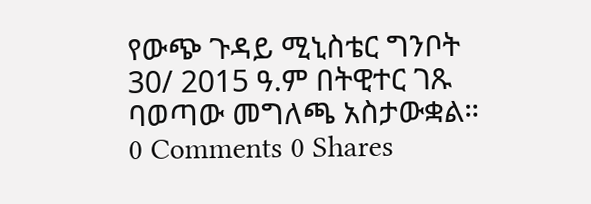የውጭ ጉዳይ ሚኒስቴር ግንቦት 30/ 2015 ዓ.ም በትዊተር ገጹ ባወጣው መግለጫ አስታውቋል።
0 Comments 0 Shares